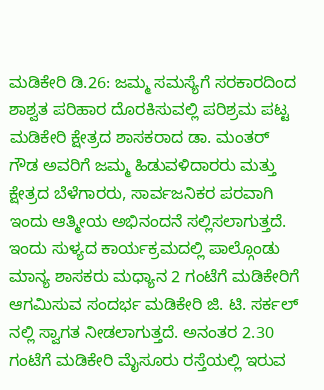ಮಡಿಕೇರಿ ಡಿ.26: ಜಮ್ಮ ಸಮಸ್ಯೆಗೆ ಸರಕಾರದಿಂದ ಶಾಶ್ವತ ಪರಿಹಾರ ದೊರಕಿಸುವಲ್ಲಿ ಪರಿಶ್ರಮ ಪಟ್ಟ ಮಡಿಕೇರಿ ಕ್ಷೇತ್ರದ ಶಾಸಕರಾದ ಡಾ. ಮಂತರ್ ಗೌಡ ಅವರಿಗೆ ಜಮ್ಮ ಹಿಡುವಳಿದಾರರು ಮತ್ತು ಕ್ಷೇತ್ರದ ಬೆಳೆಗಾರರು, ಸಾರ್ವಜನಿಕರ ಪರವಾಗಿ ಇಂದು ಆತ್ಮೀಯ ಅಭಿನಂದನೆ ಸಲ್ಲಿಸಲಾಗುತ್ತದೆ.
ಇಂದು ಸುಳ್ಯದ ಕಾರ್ಯಕ್ರಮದಲ್ಲಿ ಪಾಲ್ಗೊಂಡು ಮಾನ್ಯ ಶಾಸಕರು ಮಧ್ಯಾನ 2 ಗಂಟೆಗೆ ಮಡಿಕೇರಿಗೆ ಆಗಮಿಸುವ ಸಂದರ್ಭ ಮಡಿಕೇರಿ ಜಿ. ಟಿ. ಸರ್ಕಲ್ ನಲ್ಲಿ ಸ್ವಾಗತ ನೀಡಲಾಗುತ್ತದೆ. ಅನಂತರ 2.30 ಗಂಟೆಗೆ ಮಡಿಕೇರಿ ಮೈಸೂರು ರಸ್ತೆಯಲ್ಲಿ ಇರುವ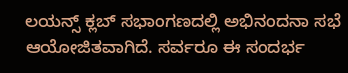ಲಯನ್ಸ್ ಕ್ಲಬ್ ಸಭಾಂಗಣದಲ್ಲಿ ಅಭಿನಂದನಾ ಸಭೆ ಆಯೋಜಿತವಾಗಿದೆ. ಸರ್ವರೂ ಈ ಸಂದರ್ಭ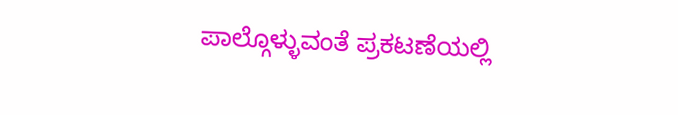ಪಾಲ್ಗೊಳ್ಳುವಂತೆ ಪ್ರಕಟಣೆಯಲ್ಲಿ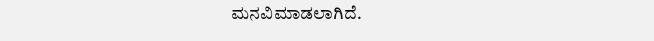ಮನವಿಮಾಡಲಾಗಿದೆ.